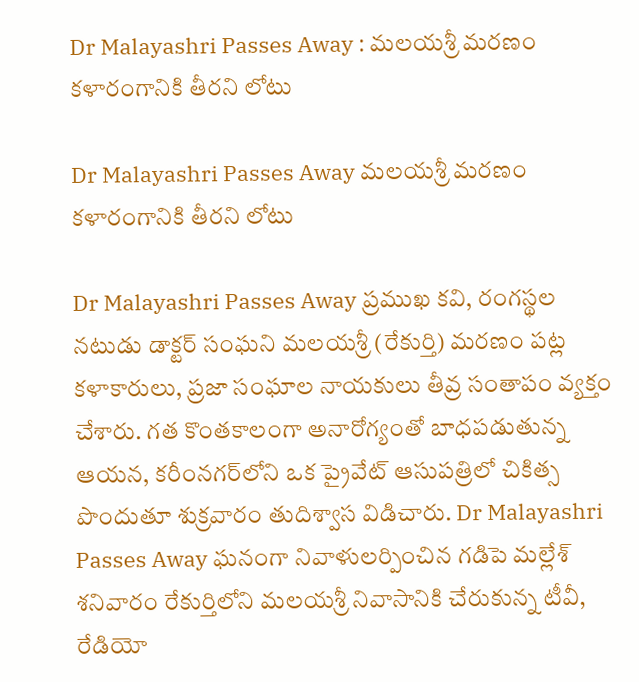Dr Malayashri Passes Away : మలయశ్రీ మరణం కళారంగానికి తీరని లోటు

Dr Malayashri Passes Away మలయశ్రీ మరణం కళారంగానికి తీరని లోటు

Dr Malayashri Passes Away ప్రముఖ కవి, రంగస్థల నటుడు డాక్టర్‌ సంఘని మలయశ్రీ (రేకుర్తి) మరణం పట్ల కళాకారులు, ప్రజా సంఘాల నాయకులు తీవ్ర సంతాపం వ్యక్తం చేశారు. గత కొంతకాలంగా అనారోగ్యంతో బాధపడుతున్న ఆయన, కరీంనగర్‌లోని ఒక ప్రైవేట్ ఆసుపత్రిలో చికిత్స పొందుతూ శుక్రవారం తుదిశ్వాస విడిచారు. Dr Malayashri Passes Away ఘనంగా నివాళులర్పించిన గడిపె మల్లేశ్ శనివారం రేకుర్తిలోని మలయశ్రీ నివాసానికి చేరుకున్న టీవీ, రేడియో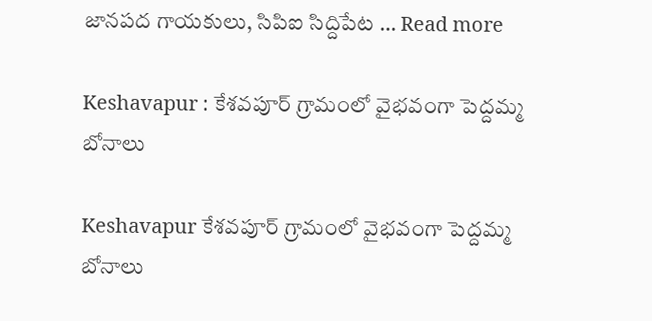జానపద గాయకులు, సిపిఐ సిద్దిపేట … Read more

Keshavapur : కేశవపూర్ గ్రామంలో వైభవంగా పెద్దమ్మ బోనాలు

Keshavapur కేశవపూర్ గ్రామంలో వైభవంగా పెద్దమ్మ బోనాలు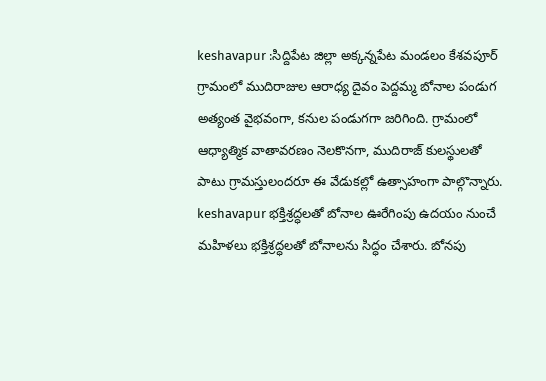keshavapur :సిద్దిపేట జిల్లా అక్కన్నపేట మండలం కేశవపూర్ గ్రామంలో ముదిరాజుల ఆరాధ్య దైవం పెద్దమ్మ బోనాల పండుగ అత్యంత వైభవంగా, కనుల పండుగగా జరిగింది. గ్రామంలో ఆధ్యాత్మిక వాతావరణం నెలకొనగా, ముదిరాజ్ కులస్థులతో పాటు గ్రామస్తులందరూ ఈ వేడుకల్లో ఉత్సాహంగా పాల్గొన్నారు. keshavapur భక్తిశ్రద్ధలతో బోనాల ఊరేగింపు ఉదయం నుంచే మహిళలు భక్తిశ్రద్ధలతో బోనాలను సిద్ధం చేశారు. బోనపు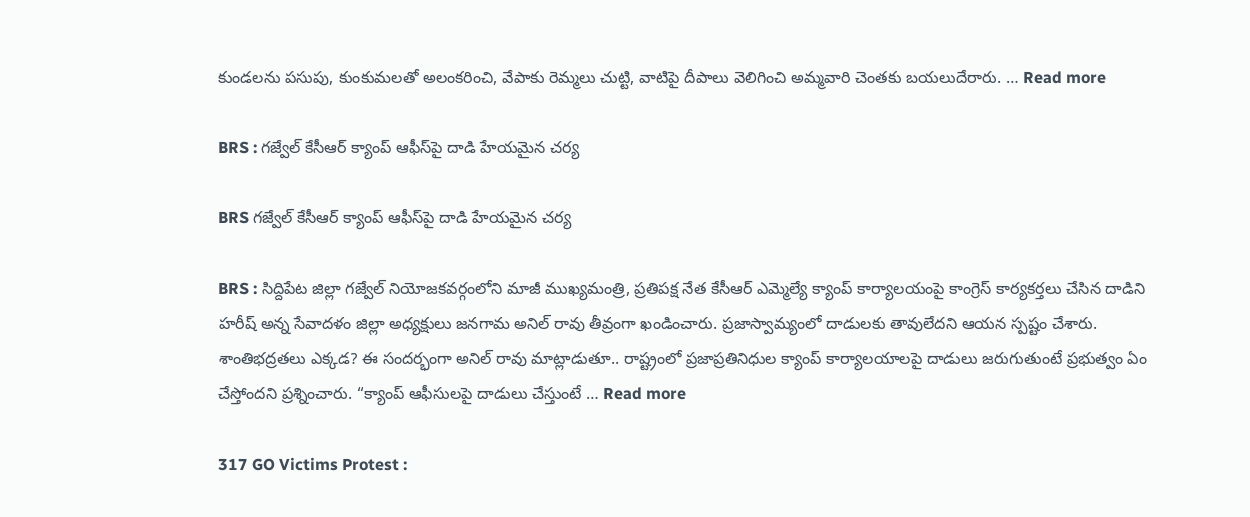కుండలను పసుపు, కుంకుమలతో అలంకరించి, వేపాకు రెమ్మలు చుట్టి, వాటిపై దీపాలు వెలిగించి అమ్మవారి చెంతకు బయలుదేరారు. … Read more

BRS : గజ్వేల్ కేసీఆర్ క్యాంప్ ఆఫీస్‌పై దాడి హేయమైన చర్య

BRS గజ్వేల్ కేసీఆర్ క్యాంప్ ఆఫీస్‌పై దాడి హేయమైన చర్య

BRS : సిద్దిపేట జిల్లా గజ్వేల్ నియోజకవర్గంలోని మాజీ ముఖ్యమంత్రి, ప్రతిపక్ష నేత కేసీఆర్ ఎమ్మెల్యే క్యాంప్ కార్యాలయంపై కాంగ్రెస్ కార్యకర్తలు చేసిన దాడిని హరీష్ అన్న సేవాదళం జిల్లా అధ్యక్షులు జనగామ అనిల్ రావు తీవ్రంగా ఖండించారు. ప్రజాస్వామ్యంలో దాడులకు తావులేదని ఆయన స్పష్టం చేశారు. శాంతిభద్రతలు ఎక్కడ? ఈ సందర్భంగా అనిల్ రావు మాట్లాడుతూ.. రాష్ట్రంలో ప్రజాప్రతినిధుల క్యాంప్ కార్యాలయాలపై దాడులు జరుగుతుంటే ప్రభుత్వం ఏం చేస్తోందని ప్రశ్నించారు. “క్యాంప్ ఆఫీసులపై దాడులు చేస్తుంటే … Read more

317 GO Victims Protest :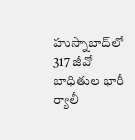హుస్నాబాద్‌లో 317 జీవో బాధితుల భారీ ర్యాలీ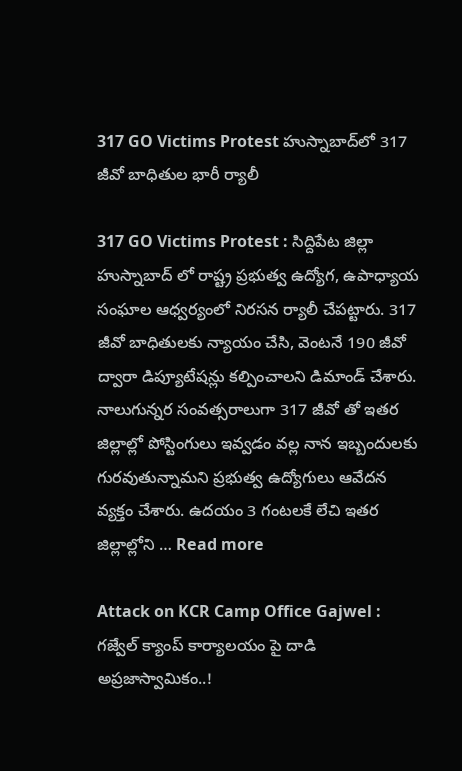317 GO Victims Protest హుస్నాబాద్‌లో 317 జీవో బాధితుల భారీ ర్యాలీ

317 GO Victims Protest : సిద్దిపేట జిల్లా హుస్నాబాద్ లో రాష్ట్ర ప్రభుత్వ ఉద్యోగ, ఉపాధ్యాయ సంఘాల ఆధ్వర్యంలో నిరసన ర్యాలీ చేపట్టారు. 317 జీవో బాధితులకు న్యాయం చేసి, వెంటనే 190 జీవో ద్వారా డిప్యూటేషన్లు కల్పించాలని డిమాండ్ చేశారు. నాలుగున్నర సంవత్సరాలుగా 317 జీవో తో ఇతర జిల్లాల్లో పోస్టింగులు ఇవ్వడం వల్ల నాన ఇబ్బందులకు గురవుతున్నామని ప్రభుత్వ ఉద్యోగులు ఆవేదన వ్యక్తం చేశారు. ఉదయం 3 గంటలకే లేచి ఇతర జిల్లాల్లోని … Read more

Attack on KCR Camp Office Gajwel : గజ్వేల్ క్యాంప్ కార్యాలయం పై దాడి అప్రజాస్వామికం..!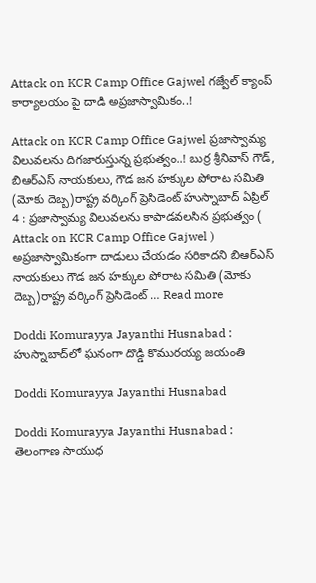Attack on KCR Camp Office Gajwel గజ్వేల్ క్యాంప్ కార్యాలయం పై దాడి అప్రజాస్వామికం..!

Attack on KCR Camp Office Gajwel ప్రజాస్వామ్య విలువలను దిగజారుస్తున్న ప్రభుత్వం..! బుర్ర శ్రీనివాస్ గౌడ్, బిఆర్ఎస్ నాయకులు, గౌడ జన హక్కుల పోరాట సమితి (మోకు దెబ్బ)రాష్ట్ర వర్కింగ్ ప్రెసిడెంట్ హుస్నాబాద్ ఏప్రిల్ 4 : ప్రజాస్వామ్య విలువలను కాపాడవలసిన ప్రభుత్వం ( Attack on KCR Camp Office Gajwel ) అప్రజాస్వామికంగా దాడులు చేయడం సరికాదని బిఆర్ఎస్ నాయకులు గౌడ జన హక్కుల పోరాట సమితి (మోకు దెబ్బ)రాష్ట్ర వర్కింగ్ ప్రెసిడెంట్ … Read more

Doddi Komurayya Jayanthi Husnabad : హుస్నాబాద్‌లో ఘనంగా దొడ్డి కొమురయ్య జయంతి

Doddi Komurayya Jayanthi Husnabad

Doddi Komurayya Jayanthi Husnabad : తెలంగాణ సాయుధ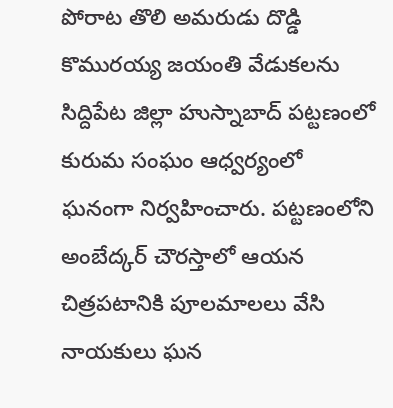పోరాట తొలి అమరుడు దొడ్డి కొమురయ్య జయంతి వేడుకలను సిద్దిపేట జిల్లా హుస్నాబాద్ పట్టణంలో కురుమ సంఘం ఆధ్వర్యంలో ఘనంగా నిర్వహించారు. పట్టణంలోని అంబేద్కర్ చౌరస్తాలో ఆయన చిత్రపటానికి పూలమాలలు వేసి నాయకులు ఘన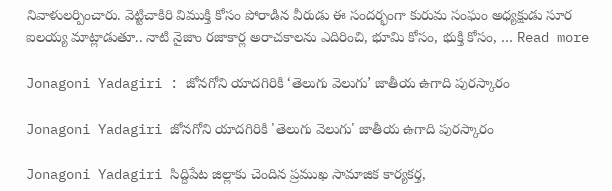నివాళులర్పించారు. వెట్టిచాకిరి విముక్తి కోసం పోరాడిన వీరుడు ఈ సందర్భంగా కురుమ సంఘం అధ్యక్షుడు సూర ఐలయ్య మాట్లాడుతూ.. నాటి నైజాం రజాకార్ల అరాచకాలను ఎదిరించి, భూమి కోసం, భుక్తి కోసం, … Read more

Jonagoni Yadagiri : జోనగోని యాదగిరికి ‘తెలుగు వెలుగు’ జాతీయ ఉగాది పురస్కారం

Jonagoni Yadagiri జోనగోని యాదగిరికి 'తెలుగు వెలుగు' జాతీయ ఉగాది పురస్కారం

Jonagoni Yadagiri సిద్దిపేట జిల్లాకు చెందిన ప్రముఖ సామాజిక కార్యకర్త,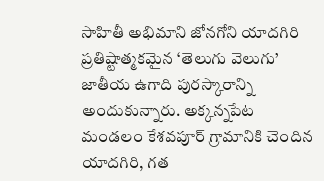సాహితీ అభిమాని జోనగోని యాదగిరి ప్రతిష్టాత్మకమైన ‘తెలుగు వెలుగు’ జాతీయ ఉగాది పురస్కారాన్ని అందుకున్నారు. అక్కన్నపేట మండలం కేశవపూర్ గ్రామానికి చెందిన యాదగిరి, గత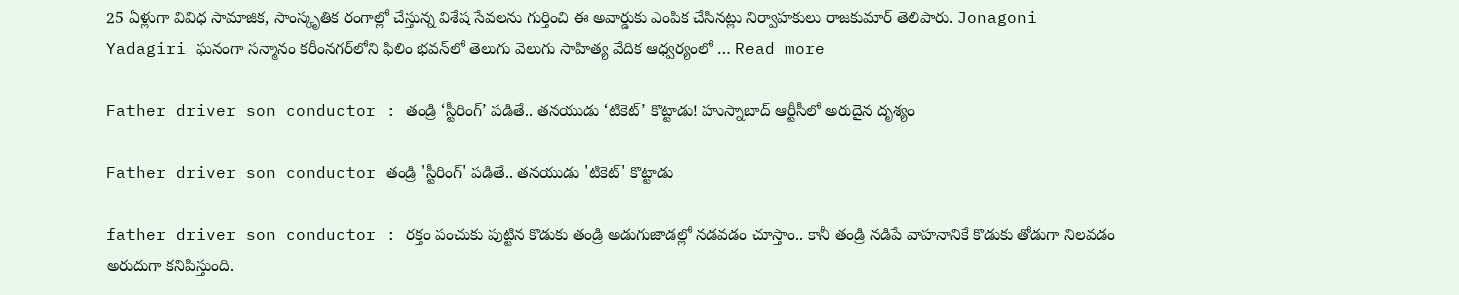25 ఏళ్లుగా వివిధ సామాజిక, సాంస్కృతిక రంగాల్లో చేస్తున్న విశేష సేవలను గుర్తించి ఈ అవార్డుకు ఎంపిక చేసినట్లు నిర్వాహకులు రాజకుమార్ తెలిపారు. Jonagoni Yadagiri ఘనంగా సన్మానం కరీంనగర్‌లోని ఫిలిం భవన్‌లో తెలుగు వెలుగు సాహిత్య వేదిక ఆధ్వర్యంలో … Read more

Father driver son conductor : తండ్రి ‘స్టీరింగ్’ పడితే.. తనయుడు ‘టికెట్’ కొట్టాడు! హుస్నాబాద్ ఆర్టీసీలో అరుదైన దృశ్యం

Father driver son conductor తండ్రి 'స్టీరింగ్' పడితే.. తనయుడు 'టికెట్' కొట్టాడు

father driver son conductor : రక్తం పంచుకు పుట్టిన కొడుకు తండ్రి అడుగుజాడల్లో నడవడం చూస్తాం.. కానీ తండ్రి నడిపే వాహనానికే కొడుకు తోడుగా నిలవడం అరుదుగా కనిపిస్తుంది.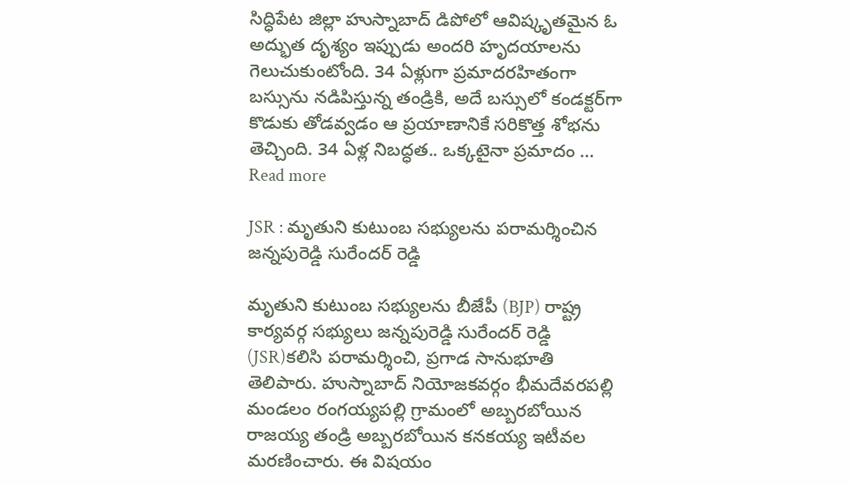సిద్ధిపేట జిల్లా హుస్నాబాద్‌ డిపోలో ఆవిష్కృతమైన ఓ అద్భుత దృశ్యం ఇప్పుడు అందరి హృదయాలను గెలుచుకుంటోంది. 34 ఏళ్లుగా ప్రమాదరహితంగా బస్సును నడిపిస్తున్న తండ్రికి, అదే బస్సులో కండక్టర్‌గా కొడుకు తోడవ్వడం ఆ ప్రయాణానికే సరికొత్త శోభను తెచ్చింది. 34 ఏళ్ల నిబద్ధత.. ఒక్కటైనా ప్రమాదం … Read more

JSR : మృతుని కుటుంబ సభ్యులను పరామర్శించిన జన్నపురెడ్డి సురేందర్ రెడ్డి

మృతుని కుటుంబ సభ్యులను బీజేపీ (BJP) రాష్ట్ర కార్యవర్గ సభ్యులు జన్నపురెడ్డి సురేందర్ రెడ్డి (JSR)కలిసి పరామర్శించి, ప్రగాడ సానుభూతి తెలిపారు. హుస్నాబాద్ నియోజకవర్గం భీమదేవరపల్లి మండలం రంగయ్యపల్లి గ్రామంలో అబ్బరబోయిన రాజయ్య తండ్రి అబ్బరబోయిన కనకయ్య ఇటీవల మరణించారు. ఈ విషయం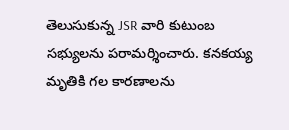తెలుసుకున్న JSR వారి కుటుంబ సభ్యులను పరామర్శించారు. కనకయ్య మృతికి గల కారణాలను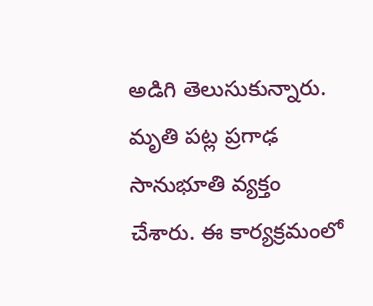అడిగి తెలుసుకున్నారు. మృతి పట్ల ప్రగాఢ సానుభూతి వ్యక్తం చేశారు. ఈ కార్యక్రమంలో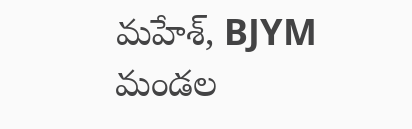మహేశ్, BJYM మండల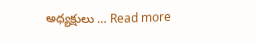అధ్యక్షులు … Read more